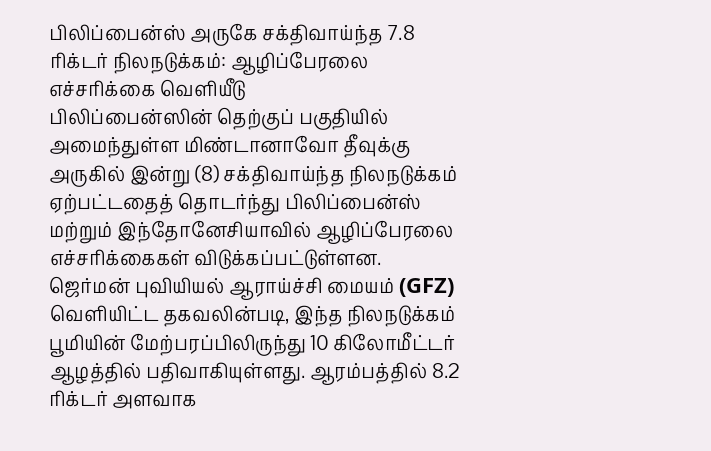பிலிப்பைன்ஸ் அருகே சக்திவாய்ந்த 7.8 ரிக்டர் நிலநடுக்கம்: ஆழிப்பேரலை எச்சரிக்கை வெளியீடு
பிலிப்பைன்ஸின் தெற்குப் பகுதியில் அமைந்துள்ள மிண்டானாவோ தீவுக்கு அருகில் இன்று (8) சக்திவாய்ந்த நிலநடுக்கம் ஏற்பட்டதைத் தொடர்ந்து பிலிப்பைன்ஸ் மற்றும் இந்தோனேசியாவில் ஆழிப்பேரலை எச்சரிக்கைகள் விடுக்கப்பட்டுள்ளன. ஜெர்மன் புவியியல் ஆராய்ச்சி மையம் (GFZ) வெளியிட்ட தகவலின்படி, இந்த நிலநடுக்கம் பூமியின் மேற்பரப்பிலிருந்து 10 கிலோமீட்டர் ஆழத்தில் பதிவாகியுள்ளது. ஆரம்பத்தில் 8.2 ரிக்டர் அளவாக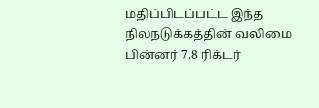மதிப்பிடப்பட்ட இந்த நிலநடுக்கத்தின் வலிமை பின்னர் 7.8 ரிக்டர்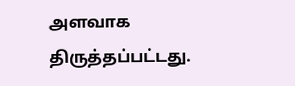அளவாக திருத்தப்பட்டது.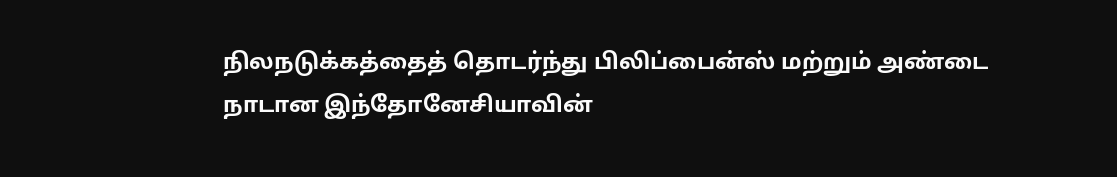நிலநடுக்கத்தைத் தொடர்ந்து பிலிப்பைன்ஸ் மற்றும் அண்டை நாடான இந்தோனேசியாவின்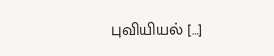புவியியல் […]